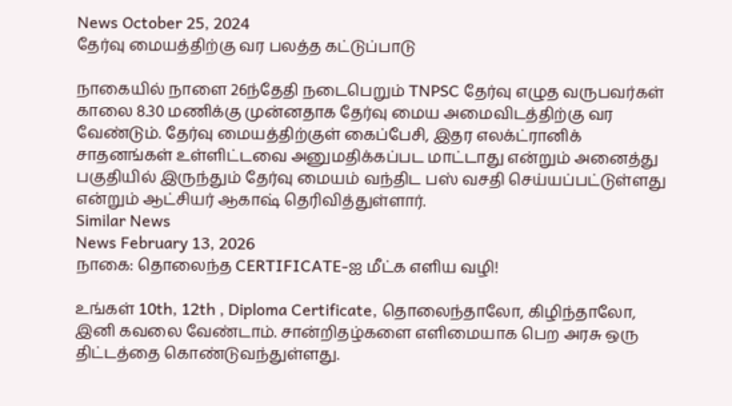News October 25, 2024
தேர்வு மையத்திற்கு வர பலத்த கட்டுப்பாடு

நாகையில் நாளை 26ந்தேதி நடைபெறும் TNPSC தேர்வு எழுத வருபவர்கள் காலை 8.30 மணிக்கு முன்னதாக தேர்வு மைய அமைவிடத்திற்கு வர வேண்டும். தேர்வு மையத்திற்குள் கைப்பேசி, இதர எலக்ட்ரானிக் சாதனங்கள் உள்ளிட்டவை அனுமதிக்கப்பட மாட்டாது என்றும் அனைத்து பகுதியில் இருந்தும் தேர்வு மையம் வந்திட பஸ் வசதி செய்யப்பட்டுள்ளது என்றும் ஆட்சியர் ஆகாஷ் தெரிவித்துள்ளார்.
Similar News
News February 13, 2026
நாகை: தொலைந்த CERTIFICATE-ஐ மீட்க எளிய வழி!

உங்கள் 10th, 12th , Diploma Certificate, தொலைந்தாலோ, கிழிந்தாலோ, இனி கவலை வேண்டாம். சான்றிதழ்களை எளிமையாக பெற அரசு ஒரு திட்டத்தை கொண்டுவந்துள்ளது.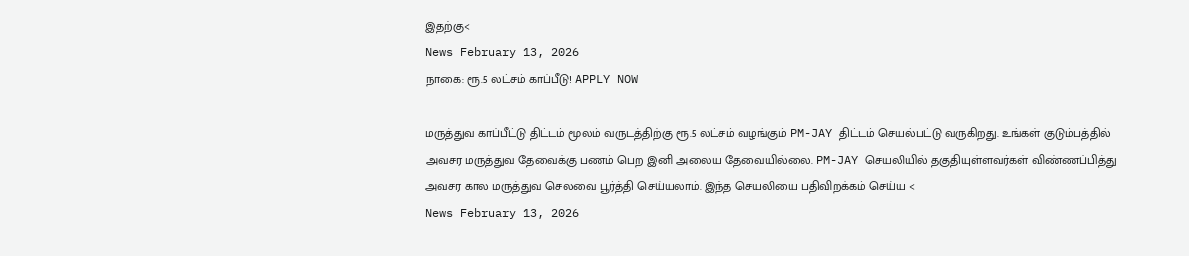இதற்கு<
News February 13, 2026
நாகை: ரூ.5 லட்சம் காப்பீடு! APPLY NOW

மருத்துவ காப்பீட்டு திட்டம் மூலம் வருடத்திற்கு ரூ.5 லட்சம் வழங்கும் PM-JAY திட்டம் செயல்பட்டு வருகிறது. உங்கள் குடும்பத்தில் அவசர மருத்துவ தேவைக்கு பணம் பெற இனி அலைய தேவையில்லை. PM-JAY செயலியில் தகுதியுள்ளவர்கள் விண்ணப்பித்து அவசர கால மருத்துவ செலவை பூர்த்தி செய்யலாம். இந்த செயலியை பதிவிறக்கம் செய்ய <
News February 13, 2026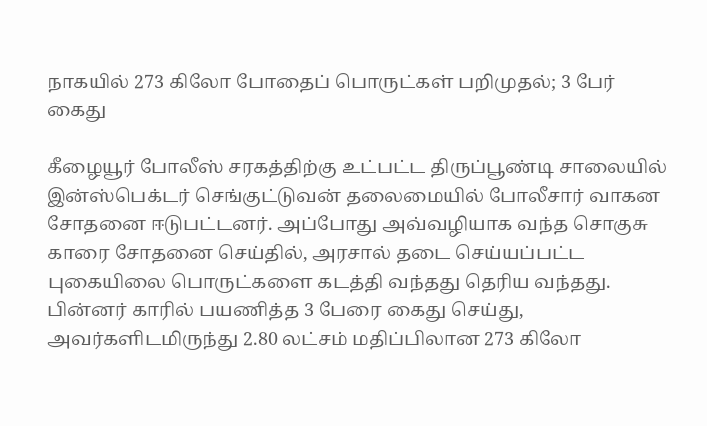நாகயில் 273 கிலோ போதைப் பொருட்கள் பறிமுதல்; 3 பேர் கைது

கீழையூர் போலீஸ் சரகத்திற்கு உட்பட்ட திருப்பூண்டி சாலையில் இன்ஸ்பெக்டர் செங்குட்டுவன் தலைமையில் போலீசார் வாகன சோதனை ஈடுபட்டனர். அப்போது அவ்வழியாக வந்த சொகுசு காரை சோதனை செய்தில், அரசால் தடை செய்யப்பட்ட புகையிலை பொருட்களை கடத்தி வந்தது தெரிய வந்தது. பின்னர் காரில் பயணித்த 3 பேரை கைது செய்து, அவர்களிடமிருந்து 2.80 லட்சம் மதிப்பிலான 273 கிலோ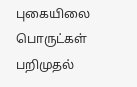புகையிலை பொருட்கள் பறிமுதல்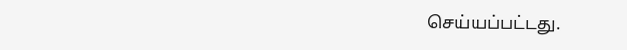செய்யப்பட்டது.